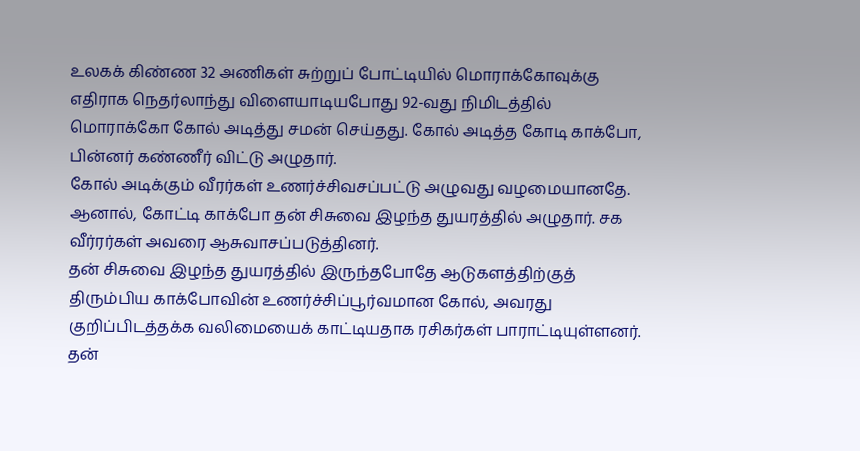உலகக் கிண்ண 32 அணிகள் சுற்றுப் போட்டியில் மொராக்கோவுக்கு எதிராக நெதர்லாந்து விளையாடியபோது 92-வது நிமிடத்தில் மொராக்கோ கோல் அடித்து சமன் செய்தது. கோல் அடித்த கோடி காக்போ, பின்னர் கண்ணீர் விட்டு அழுதார்.
கோல் அடிக்கும் வீரர்கள் உணர்ச்சிவசப்பட்டு அழுவது வழமையானதே. ஆனால், கோட்டி காக்போ தன் சிசுவை இழந்த துயரத்தில் அழுதார். சக வீர்ரர்கள் அவரை ஆசுவாசப்படுத்தினர்.
தன் சிசுவை இழந்த துயரத்தில் இருந்தபோதே ஆடுகளத்திற்குத் திரும்பிய காக்போவின் உணர்ச்சிப்பூர்வமான கோல், அவரது குறிப்பிடத்தக்க வலிமையைக் காட்டியதாக ரசிகர்கள் பாராட்டியுள்ளனர்.
தன்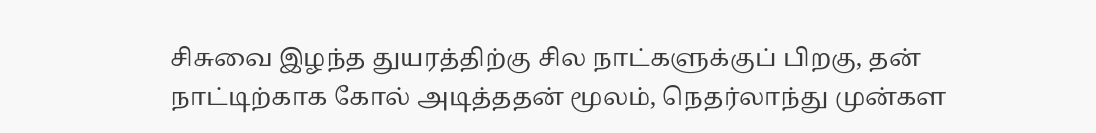சிசுவை இழந்த துயரத்திற்கு சில நாட்களுக்குப் பிறகு, தன் நாட்டிற்காக கோல் அடித்ததன் மூலம், நெதர்லாந்து முன்கள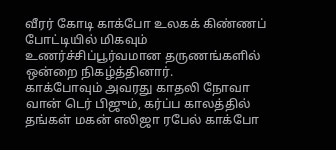வீரர் கோடி காக்போ உலகக் கிண்ணப் போட்டியில் மிகவும் உணர்ச்சிப்பூர்வமான தருணங்களில் ஒன்றை நிகழ்த்தினார்.
காக்போவும் அவரது காதலி நோவா வான் டெர் பிஜும், கர்ப்ப காலத்தில் தங்கள் மகன் எலிஜா ரபேல் காக்போ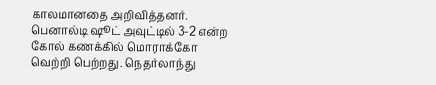காலமானதை அறிவித்தனர்.
பெனால்டி ஷூட் அவுட்டில் 3-2 என்ற கோல் கணக்கில் மொராக்கோ வெற்றி பெற்றது. நெதர்லாந்து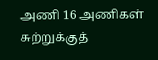அணி 16 அணிகள் சுற்றுக்குத்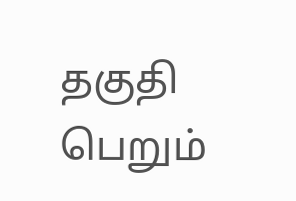தகுதி பெறும்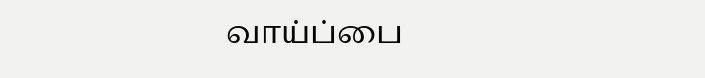வாய்ப்பை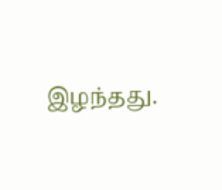இழந்தது.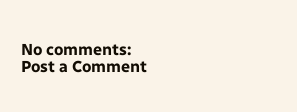No comments:
Post a Comment